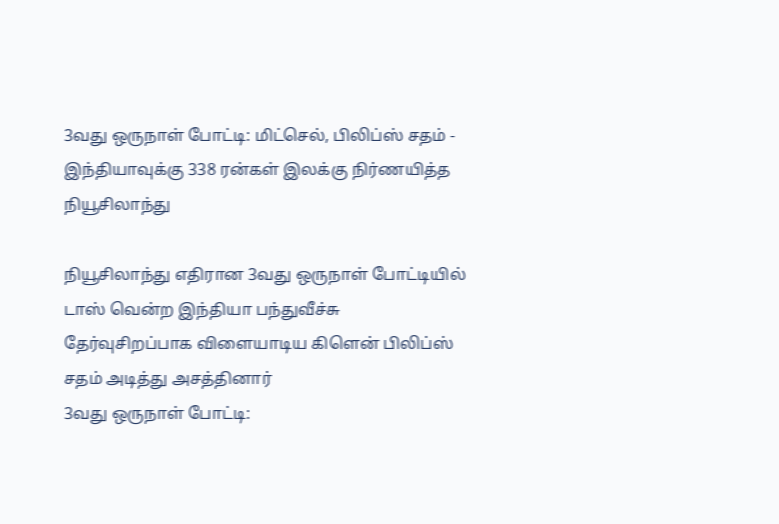3வது ஒருநாள் போட்டி: மிட்செல், பிலிப்ஸ் சதம் - இந்தியாவுக்கு 338 ரன்கள் இலக்கு நிர்ணயித்த நியூசிலாந்து

நியூசிலாந்து எதிரான 3வது ஒருநாள் போட்டியில் டாஸ் வென்ற இந்தியா பந்துவீச்சு தேர்வுசிறப்பாக விளையாடிய கிளென் பிலிப்ஸ் சதம் அடித்து அசத்தினார்
3வது ஒருநாள் போட்டி: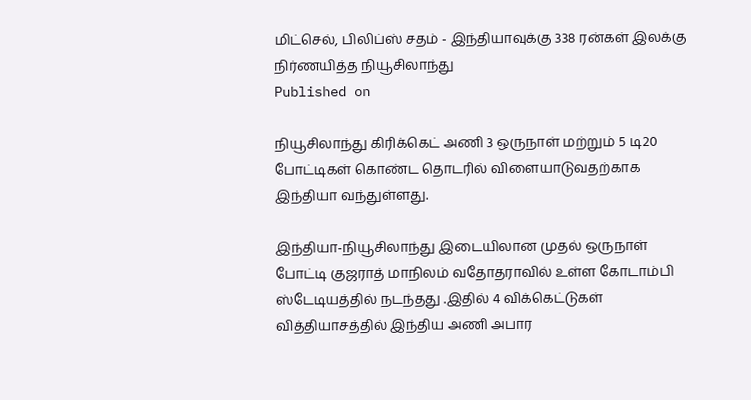மிட்செல், பிலிப்ஸ் சதம் - இந்தியாவுக்கு 338 ரன்கள் இலக்கு நிர்ணயித்த நியூசிலாந்து
Published on

நியூசிலாந்து கிரிக்கெட் அணி 3 ஒருநாள் மற்றும் 5 டி20 போட்டிகள் கொண்ட தொடரில் விளையாடுவதற்காக இந்தியா வந்துள்ளது.

இந்தியா-நியூசிலாந்து இடையிலான முதல் ஒருநாள் போட்டி குஜராத் மாநிலம் வதோதராவில் உள்ள கோடாம்பி ஸ்டேடியத்தில் நடந்தது .இதில் 4 விக்கெட்டுகள் வித்தியாசத்தில் இந்திய அணி அபார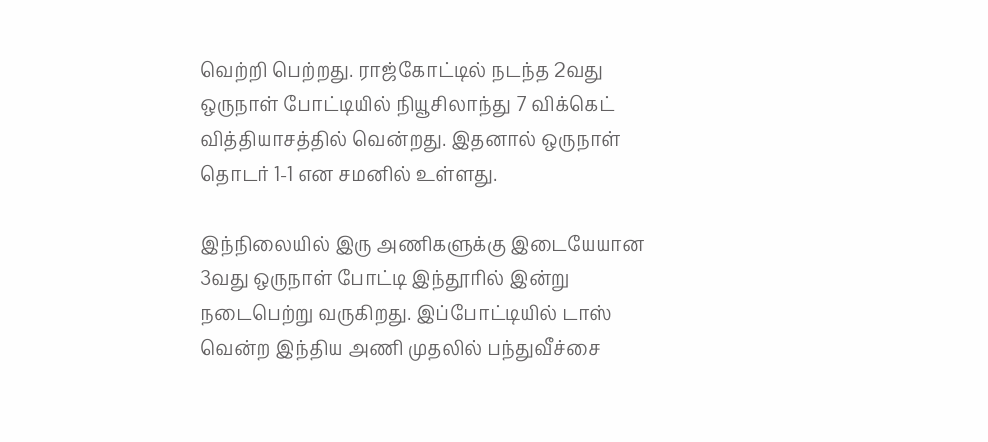வெற்றி பெற்றது. ராஜ்கோட்டில் நடந்த 2வது ஒருநாள் போட்டியில் நியூசிலாந்து 7 விக்கெட் வித்தியாசத்தில் வென்றது. இதனால் ஒருநாள் தொடர் 1-1 என சமனில் உள்ளது.

இந்நிலையில் இரு அணிகளுக்கு இடையேயான 3வது ஒருநாள் போட்டி இந்தூரில் இன்று நடைபெற்று வருகிறது. இப்போட்டியில் டாஸ் வென்ற இந்திய அணி முதலில் பந்துவீச்சை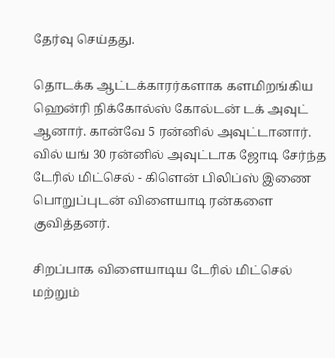தேர்வு செய்தது.

தொடக்க ஆட்டக்காரர்களாக களமிறங்கிய ஹென்ரி நிக்கோல்ஸ் கோல்டன் டக் அவுட் ஆனார். கான்வே 5 ரன்னில் அவுட்டானார். வில் யங் 30 ரன்னில் அவுட்டாக ஜோடி சேர்ந்த டேரில் மிட்செல் - கிளென் பிலிப்ஸ் இணை பொறுப்புடன் விளையாடி ரன்களை குவித்தனர்.

சிறப்பாக விளையாடிய டேரில் மிட்செல் மற்றும்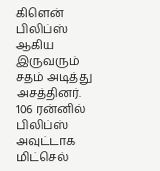கிளென் பிலிப்ஸ் ஆகிய இருவரும் சதம் அடித்து அசத்தினர். 106 ரன்னில் பிலிப்ஸ் அவுட்டாக மிட்செல்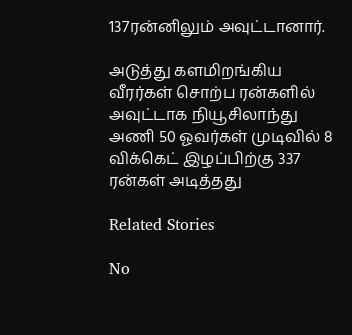137ரன்னிலும் அவுட்டானார்.

அடுத்து களமிறங்கிய வீரர்கள் சொற்ப ரன்களில் அவுட்டாக நியூசிலாந்து அணி 50 ஓவர்கள் முடிவில் 8 விக்கெட் இழப்பிற்கு 337 ரன்கள் அடித்தது

Related Stories

No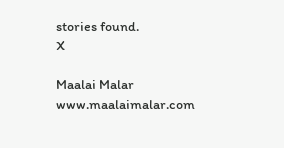stories found.
X

Maalai Malar
www.maalaimalar.com